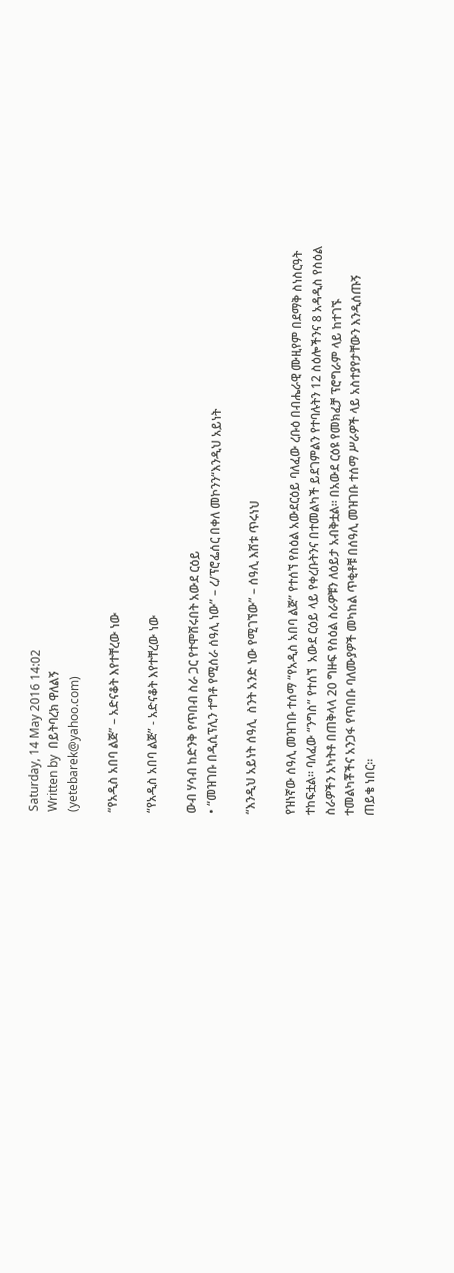Saturday, 14 May 2016 14:02
Written by  በይትባረክ ዋለልኝ
(yetebarek@yahoo.com)

“የአዲስ አበባ ልጅ” – አድናቆት እየተቸረው ነው

“የአዲስ አበባ ልጅ” - አድናቆት እየተቸረው ነው

ውብ ሃሳብ ከድንቅ የጥበብ ስራ ጋር የተሞሸሩበት አውደ ርዕይ
• “መዝገቡ በዲሲፕሊን ተግቶ የሚሰራ ሰዓሊ ነው” – ረ/ፕሮፌሰር በቀለ መኮንን“እንዲህ አይነት

“እንዲህ አይነት ሰዓሊ  ስንት አንድ ነው የሚገኘው” – ሰዓሊ እሸቱ ጥሩነህ

የዝነኛው ሰዓሊ መዝገቡ ተሰማ “የአዲስ አበባ ልጅ” የተሰኘ የስዕል አውደርዕይ ባለፈው ረቡዕ በብሔራዊ ሙዚየም በደማቅ ስነስርዓት ተከፍቷል። ባለፈው “ንግስ” የተሰኘ  አውደ ርዕይ ላይ የቀረቡትንና በተመልካች ይደገምልን የተባሉትን 12 ስዕሎችንና 8 አዳዲስ የስዕል ስራዎችን አካትቶ በጠቅላላ 20 ግዙፍ የስዕል ስራዎቹን ለዕይታ አብቅቷል፡፡ በአውደ ርዕዩ የመክፈቻ ፕሮግራም ላይ ከተገኙ ተመልካቾችና አንጋፋ የጥበቡ ባለሙያዎች መካከል ጥቂቶቹ በሰዓሊ መዝገቡ ተሰማ ሥራዎች ላይ አስተያየታቸውን እንዲሰጡኝ ጠይቄ ነበር፡፡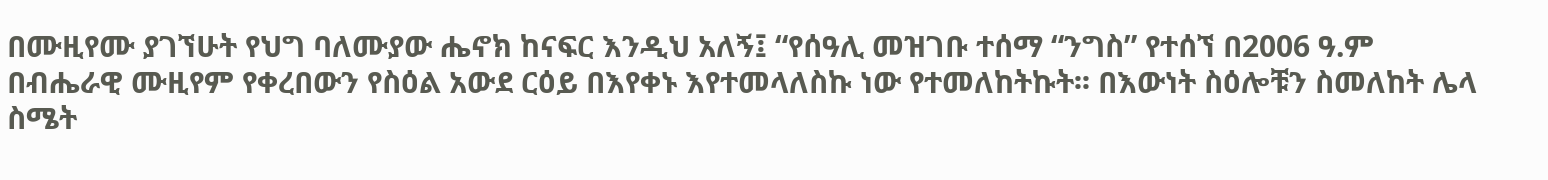በሙዚየሙ ያገኘሁት የህግ ባለሙያው ሔኖክ ከናፍር እንዲህ አለኝ፤ “የሰዓሊ መዝገቡ ተሰማ “ንግስ” የተሰኘ በ2006 ዓ.ም በብሔራዊ ሙዚየም የቀረበውን የስዕል አውደ ርዕይ በእየቀኑ እየተመላለስኩ ነው የተመለከትኩት፡፡ በእውነት ስዕሎቹን ስመለከት ሌላ ስሜት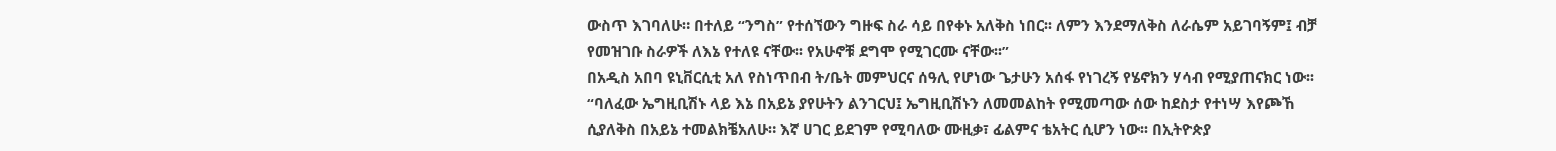ውስጥ እገባለሁ። በተለይ “ንግስ” የተሰኘውን ግዙፍ ስራ ሳይ በየቀኑ አለቅስ ነበር፡፡ ለምን እንደማለቅስ ለራሴም አይገባኝም፤ ብቻ የመዝገቡ ስራዎች ለእኔ የተለዩ ናቸው፡፡ የአሁኖቹ ደግሞ የሚገርሙ ናቸው፡፡”
በአዲስ አበባ ዩኒቨርሲቲ አለ የስነጥበብ ት/ቤት መምህርና ሰዓሊ የሆነው ጌታሁን አሰፋ የነገረኝ የሄኖክን ሃሳብ የሚያጠናክር ነው፡፡ “ባለፈው ኤግዚቢሽኑ ላይ እኔ በአይኔ ያየሁትን ልንገርህ፤ ኤግዚቢሽኑን ለመመልከት የሚመጣው ሰው ከደስታ የተነሣ እየጮኸ ሲያለቅስ በአይኔ ተመልክቼአለሁ። እኛ ሀገር ይደገም የሚባለው ሙዚቃ፣ ፊልምና ቴአትር ሲሆን ነው፡፡ በኢትዮጵያ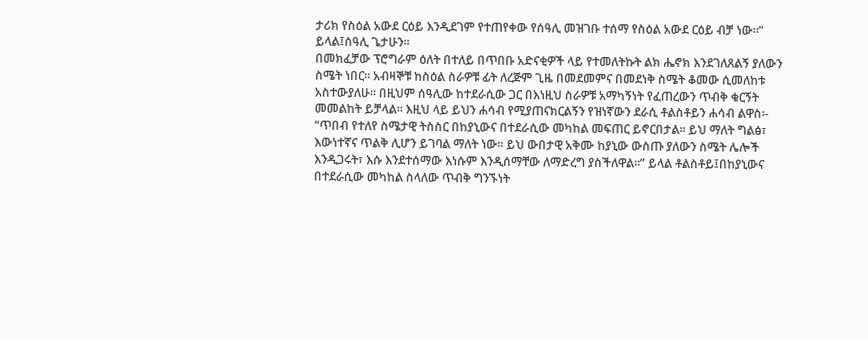ታሪክ የስዕል አውደ ርዕይ እንዲደገም የተጠየቀው የሰዓሊ መዝገቡ ተሰማ የስዕል አውደ ርዕይ ብቻ ነው፡፡” ይላል፤ሰዓሊ ጌታሁን፡፡
በመክፈቻው ፕሮግራም ዕለት በተለይ በጥበቡ አድናቂዎች ላይ የተመለትኩት ልክ ሔኖክ እንደገለጸልኝ ያለውን ስሜት ነበር፡፡ አብዛኞቹ ከስዕል ስራዎቹ ፊት ለረጅም ጊዜ በመደመምና በመደነቅ ስሜት ቆመው ሲመለከቱ አስተውያለሁ፡፡ በዚህም ሰዓሊው ከተደራሲው ጋር በእነዚህ ስራዎቹ አማካኝነት የፈጠረውን ጥብቅ ቁርኝት መመልከት ይቻላል፡፡ እዚህ ላይ ይህን ሐሳብ የሚያጠናክርልኝን የዝነኛውን ደራሲ ቶልስቶይን ሐሳብ ልዋስ፡-
“ጥበብ የተለየ ስሜታዊ ትስስር በከያኒውና በተደራሲው መካከል መፍጠር ይኖርበታል፡፡ ይህ ማለት ግልፅ፣ እውነተኛና ጥልቅ ሊሆን ይገባል ማለት ነው፡፡ ይህ ውበታዊ አቅሙ ከያኒው ውስጡ ያለውን ስሜት ሌሎች እንዲጋሩት፣ እሱ እንደተሰማው እነሱም እንዲሰማቸው ለማድረግ ያስችለዋል፡፡” ይላል ቶልስቶይ፤በከያኒውና በተደራሲው መካከል ስላለው ጥብቅ ግንኙነት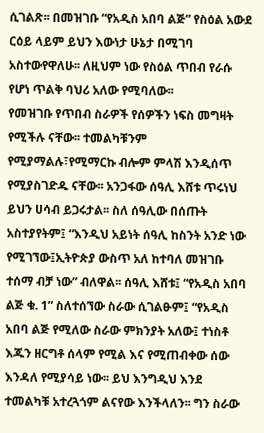ሲገልጽ፡፡ በመዝገቡ “የአዲስ አበባ ልጅ” የስዕል አውደ ርዕይ ላይም ይህን እውነታ ሁኔታ በሚገባ አስተውየዋለሁ፡፡ ለዚህም ነው የስዕል ጥበብ የራሱ የሆነ ጥልቅ ባህሪ አለው የሚባለው፡፡
የመዝገቡ የጥበብ ስራዎች የሰዎችን ነፍስ መግዛት የሚችሉ ናቸው፡፡ ተመልካቹንም የሚያማልሉ፣የሚማርኩ ብሎም ምላሽ እንዲሰጥ የሚያስገድዱ ናቸው፡፡ አንጋፋው ሰዓሊ እሸቱ ጥሩነህ ይህን ሀሳብ ይጋሩታል፡፡ ስለ ሰዓሊው በሰጡት አስተያየትም፤ “እንዲህ አይነት ሰዓሊ ከስንት አንድ ነው የሚገኘው፤ኢትዮጵያ ውስጥ አለ ከተባለ መዝገቡ ተሰማ ብቻ ነው” ብለዋል፡፡ ሰዓሊ እሸቱ፤ “የአዲስ አበባ ልጅ ቁ. 1” ስለተሰኘው ስራው ሲገልፁም፤ “የአዲስ አበባ ልጅ የሚለው ስራው ምክንያት አለው፤ ተነስቶ እጁን ዘርግቶ ሰላም የሚል እና የሚጠብቀው ሰው እንዳለ የሚያሳይ ነው፡፡ ይህ እንግዲህ እንደ ተመልካቹ አተረጓጎም ልናየው እንችላለን፡፡ ግን ስራው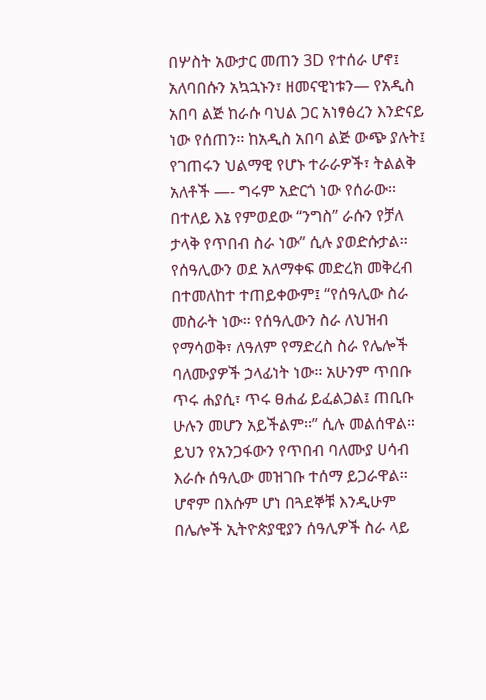በሦስት አውታር መጠን 3D የተሰራ ሆኖ፤ አለባበሱን አኳኋኑን፣ ዘመናዊነቱን— የአዲስ አበባ ልጅ ከራሱ ባህል ጋር አነፃፅረን እንድናይ ነው የሰጠን፡፡ ከአዲስ አበባ ልጅ ውጭ ያሉት፤ የገጠሩን ህልማዊ የሆኑ ተራራዎች፣ ትልልቅ አለቶች —- ግሩም አድርጎ ነው የሰራው፡፡ በተለይ እኔ የምወደው “ንግስ” ራሱን የቻለ ታላቅ የጥበብ ስራ ነው” ሲሉ ያወድሱታል፡፡
የሰዓሊውን ወደ አለማቀፍ መድረክ መቅረብ በተመለከተ ተጠይቀውም፤ “የሰዓሊው ስራ መስራት ነው፡፡ የሰዓሊውን ስራ ለህዝብ የማሳወቅ፣ ለዓለም የማድረስ ስራ የሌሎች ባለሙያዎች ኃላፊነት ነው፡፡ አሁንም ጥበቡ ጥሩ ሐያሲ፣ ጥሩ ፀሐፊ ይፈልጋል፤ ጠቢቡ ሁሉን መሆን አይችልም፡፡” ሲሉ መልሰዋል። ይህን የአንጋፋውን የጥበብ ባለሙያ ሀሳብ እራሱ ሰዓሊው መዝገቡ ተሰማ ይጋራዋል፡፡ ሆኖም በእሱም ሆነ በጓደኞቹ እንዲሁም በሌሎች ኢትዮጵያዊያን ሰዓሊዎች ስራ ላይ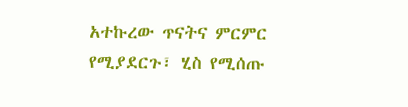አተኩረው ጥናትና ምርምር የሚያደርጉ፣ ሂስ የሚሰጡ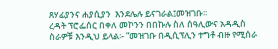ጸሃፊያንና ሐያሲያን  እንደሌሉ ይናገራል፤መዝገቡ፡፡
ረዳት ፕሮፌሰር በቀለ መኮንን በበኩሉ ስለ ሰዓሊውና አዳዲስ ስራዎቹ እንዲህ ይላል፡- “መዝገቡ በዲሲፕሊን ተግቶ ብዙ የሚሰራ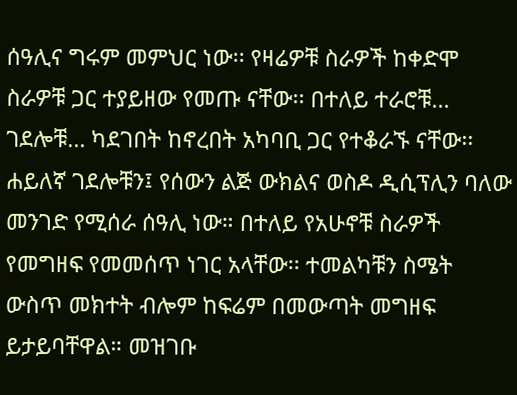ሰዓሊና ግሩም መምህር ነው፡፡ የዛሬዎቹ ስራዎች ከቀድሞ ስራዎቹ ጋር ተያይዘው የመጡ ናቸው፡፡ በተለይ ተራሮቹ… ገደሎቹ… ካደገበት ከኖረበት አካባቢ ጋር የተቆራኙ ናቸው፡፡ ሐይለኛ ገደሎቹን፤ የሰውን ልጅ ውክልና ወስዶ ዲሲፕሊን ባለው መንገድ የሚሰራ ሰዓሊ ነው። በተለይ የአሁኖቹ ስራዎች የመግዘፍ የመመሰጥ ነገር አላቸው፡፡ ተመልካቹን ስሜት ውስጥ መክተት ብሎም ከፍሬም በመውጣት መግዘፍ ይታይባቸዋል። መዝገቡ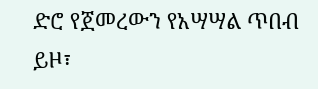ድሮ የጀመረውን የአሣሣል ጥበብ ይዞ፣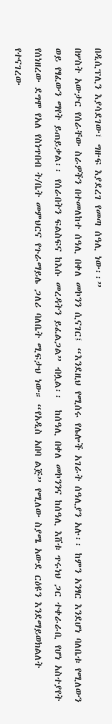በዲሲፕሊን እያሳደገው፣ ግዙፍ እያደረገ የመጣ ሰዓሊ ነው፡፡”
በሦስት አውታር የሰራቸው ስራዎችን በተመለከተ ሰዓሊ በቀለ መኮንን ሲናገር፤ “እንደዚህ የሚሰሩ የሌሎች አገራት ሰዓሊያን አሉ፡፡ ከምን አንፃር እንደሆነ ባለቤቱ የሚለውን ወይ የፃፈውን ማየት ይጠይቃል፡፡ የሰራበትን ፍልስፍና ከእሱ መረዳትን ይፈልጋል” ብሏል፡፡  ከሰዓሊ በቀለ መኮንንና ከሰዓሊ እሸቱ ጥሩነህ ጋር ተቀራራቢ የሆነ አስተያየት የሰነዘረው ደግሞ የአለ የስነጥበብ ት/ቤት መምህርና የጉራማይሌ ጋለሪ ባለቤት ሚፍታህ ነው። “የአዲስ አበባ ልጅ” የሚለው ስያሜ አውደ ርዕዩን እንደማይወክልለት የተናገረው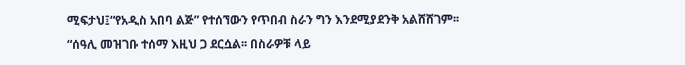ሚፍታህ፤“የአዲስ አበባ ልጅ” የተሰኘውን የጥበብ ስራን ግን እንደሚያደንቅ አልሸሸገም፡፡
“ሰዓሊ መዝገቡ ተሰማ እዚህ ጋ ደርሷል፡፡ በስራዎቹ ላይ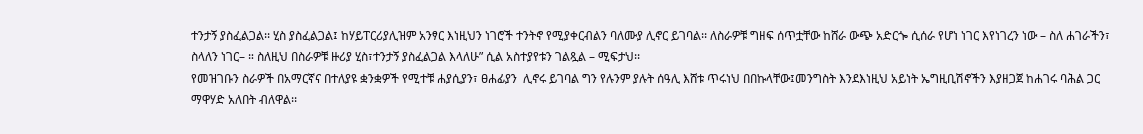ተንታኝ ያስፈልጋል፡፡ ሂስ ያስፈልጋል፤ ከሃይፐርሪያሊዝም አንፃር እነዚህን ነገሮች ተንትኖ የሚያቀርብልን ባለሙያ ሊኖር ይገባል፡፡ ለስራዎቹ ግዘፍ ሰጥቷቸው ከሸራ ውጭ አድርጐ ሲሰራ የሆነ ነገር እየነገረን ነው – ስለ ሐገራችን፣ ስላለን ነገር– ። ስለዚህ በስራዎቹ ዙሪያ ሂስ፣ተንታኝ ያስፈልጋል እላለሁ” ሲል አስተያየቱን ገልጿል – ሚፍታህ፡፡
የመዝገቡን ስራዎች በአማርኛና በተለያዩ ቋንቋዎች የሚተቹ ሐያሲያን፣ ፀሐፊያን  ሊኖሩ ይገባል ግን የሉንም ያሉት ሰዓሊ እሸቱ ጥሩነህ በበኩላቸው፤መንግስት እንደእነዚህ አይነት ኤግዚቢሽኖችን እያዘጋጀ ከሐገሩ ባሕል ጋር ማዋሃድ አለበት ብለዋል፡፡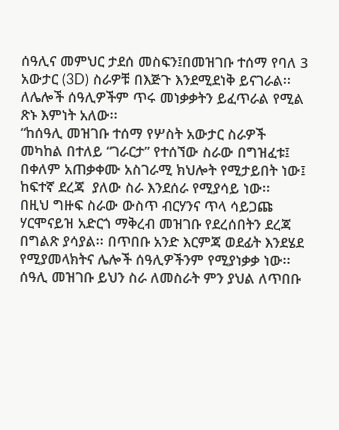ሰዓሊና መምህር ታደሰ መስፍን፤በመዝገቡ ተሰማ የባለ 3 አውታር (3D) ስራዎቹ በእጅጉ እንደሚደነቅ ይናገራል፡፡ ለሌሎች ሰዓሊዎችም ጥሩ መነቃቃትን ይፈጥራል የሚል ጽኑ እምነት አለው፡፡
“ከሰዓሊ መዝገቡ ተሰማ የሦስት አውታር ስራዎች መካከል በተለይ “ገራርታ” የተሰኘው ስራው በግዝፈቱ፤ በቀለም አጠቃቀሙ አስገራሚ ክህሎት የሚታይበት ነው፤ ከፍተኛ ደረጃ  ያለው ስራ እንደሰራ የሚያሳይ ነው፡፡
በዚህ ግዙፍ ስራው ውስጥ ብርሃንና ጥላ ሳይጋጩ ሃርሞናይዝ አድርጎ ማቅረብ መዝገቡ የደረሰበትን ደረጃ በግልጽ ያሳያል፡፡ በጥበቡ አንድ እርምጃ ወደፊት እንደሄደ የሚያመላክትና ሌሎች ሰዓሊዎችንም የሚያነቃቃ ነው፡፡ ሰዓሊ መዝገቡ ይህን ስራ ለመስራት ምን ያህል ለጥበቡ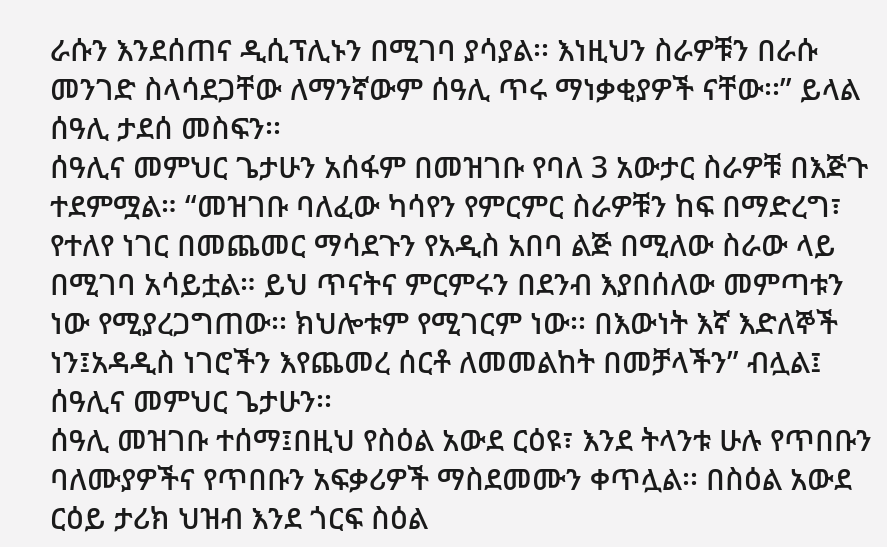ራሱን እንደሰጠና ዲሲፕሊኑን በሚገባ ያሳያል፡፡ እነዚህን ስራዎቹን በራሱ መንገድ ስላሳደጋቸው ለማንኛውም ሰዓሊ ጥሩ ማነቃቂያዎች ናቸው፡፡” ይላል ሰዓሊ ታደሰ መስፍን፡፡
ሰዓሊና መምህር ጌታሁን አሰፋም በመዝገቡ የባለ 3 አውታር ስራዎቹ በእጅጉ ተደምሟል። “መዝገቡ ባለፈው ካሳየን የምርምር ስራዎቹን ከፍ በማድረግ፣ የተለየ ነገር በመጨመር ማሳደጉን የአዲስ አበባ ልጅ በሚለው ስራው ላይ በሚገባ አሳይቷል። ይህ ጥናትና ምርምሩን በደንብ እያበሰለው መምጣቱን ነው የሚያረጋግጠው፡፡ ክህሎቱም የሚገርም ነው፡፡ በእውነት እኛ እድለኞች ነን፤አዳዲስ ነገሮችን እየጨመረ ሰርቶ ለመመልከት በመቻላችን” ብሏል፤ ሰዓሊና መምህር ጌታሁን፡፡
ሰዓሊ መዝገቡ ተሰማ፤በዚህ የስዕል አውደ ርዕዩ፣ እንደ ትላንቱ ሁሉ የጥበቡን ባለሙያዎችና የጥበቡን አፍቃሪዎች ማስደመሙን ቀጥሏል፡፡ በስዕል አውደ ርዕይ ታሪክ ህዝብ እንደ ጎርፍ ስዕል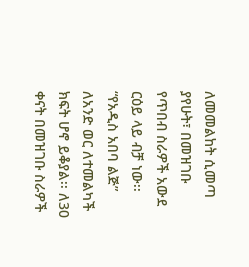ለመመልከት ሲመጣ ያየሁት፣ በመዝገቡ የጥበብ ስራዎች አውደ ርዕይ ላይ ብቻ ነው፡፡
“የአዲስ አበባ ልጅ” ለአንድ ወር ለተመልካች ክፍት ሆኖ ይቆያል፡፡ ለ30 ቀናት በመዝገቡ ስራዎች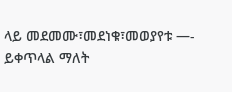ላይ መደመሙ፣መደነቁ፣መወያየቱ —- ይቀጥላል ማለት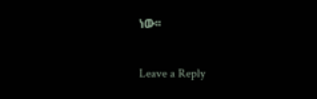ነው፡፡

Leave a Reply